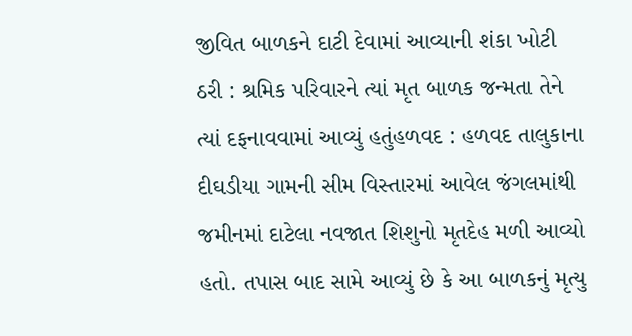જીવિત બાળકને દાટી દેવામાં આવ્યાની શંકા ખોટી ઠરી : શ્રમિક પરિવારને ત્યાં મૃત બાળક જન્મતા તેને ત્યાં દફનાવવામાં આવ્યું હતુંહળવદ : હળવદ તાલુકાના દીઘડીયા ગામની સીમ વિસ્તારમાં આવેલ જંગલમાંથી જમીનમાં દાટેલા નવજાત શિશુનો મૃતદેહ મળી આવ્યો હતો. તપાસ બાદ સામે આવ્યું છે કે આ બાળકનું મૃત્યુ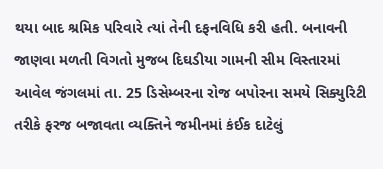થયા બાદ શ્રમિક પરિવારે ત્યાં તેની દફનવિધિ કરી હતી. બનાવની જાણવા મળતી વિગતો મુજબ દિઘડીયા ગામની સીમ વિસ્તારમાં આવેલ જંગલમાં તા. 25 ડિસેમ્બરના રોજ બપોરના સમયે સિક્યુરિટી તરીકે ફરજ બજાવતા વ્યક્તિને જમીનમાં કંઈક દાટેલું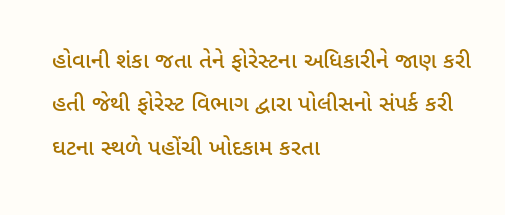હોવાની શંકા જતા તેને ફોરેસ્ટના અધિકારીને જાણ કરી હતી જેથી ફોરેસ્ટ વિભાગ દ્વારા પોલીસનો સંપર્ક કરી ઘટના સ્થળે પહોંચી ખોદકામ કરતા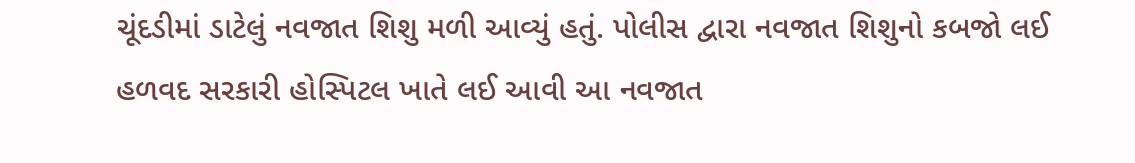ચૂંદડીમાં ડાટેલું નવજાત શિશુ મળી આવ્યું હતું. પોલીસ દ્વારા નવજાત શિશુનો કબજો લઈ હળવદ સરકારી હોસ્પિટલ ખાતે લઈ આવી આ નવજાત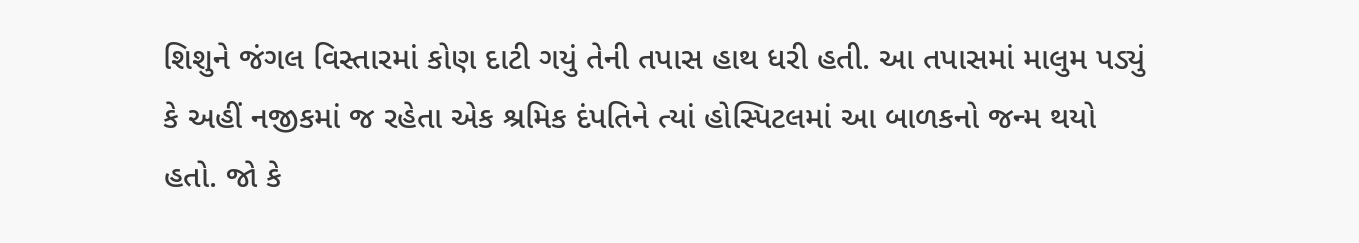શિશુને જંગલ વિસ્તારમાં કોણ દાટી ગયું તેની તપાસ હાથ ધરી હતી. આ તપાસમાં માલુમ પડ્યું કે અહીં નજીકમાં જ રહેતા એક શ્રમિક દંપતિને ત્યાં હોસ્પિટલમાં આ બાળકનો જન્મ થયો હતો. જો કે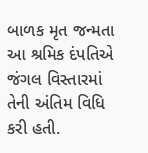બાળક મૃત જન્મતા આ શ્રમિક દંપતિએ જંગલ વિસ્તારમાં તેની અંતિમ વિધિ કરી હતી.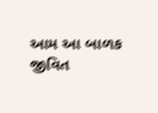આમ આ બાળક જીવિત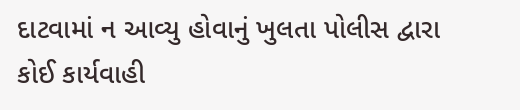દાટવામાં ન આવ્યુ હોવાનું ખુલતા પોલીસ દ્વારા કોઈ કાર્યવાહી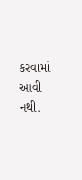કરવામાં આવી નથી.